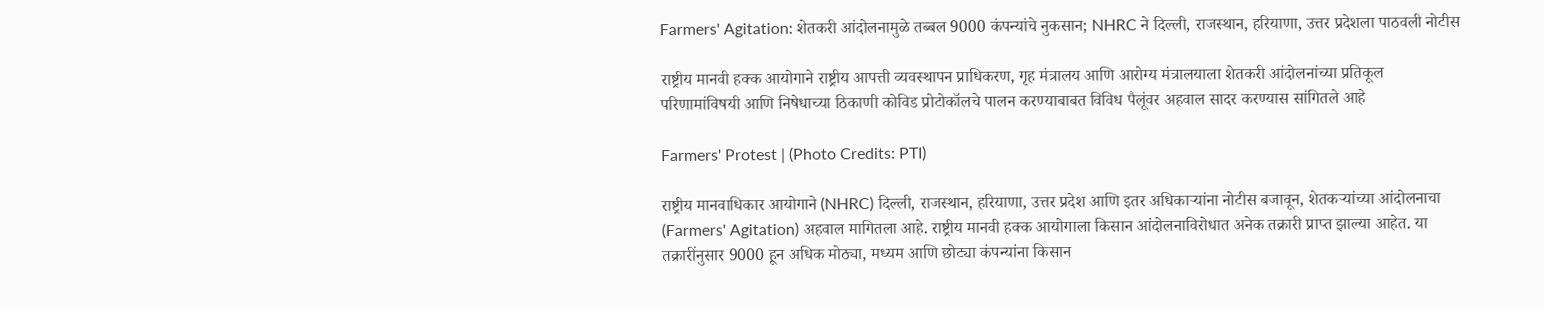Farmers' Agitation: शेतकरी आंदोलनामुळे तब्बल 9000 कंपन्यांचे नुकसान; NHRC ने दिल्ली, राजस्थान, हरियाणा, उत्तर प्रदेशला पाठवली नोटीस

राष्ट्रीय मानवी हक्क आयोगाने राष्ट्रीय आपत्ती व्यवस्थापन प्राधिकरण, गृह मंत्रालय आणि आरोग्य मंत्रालयाला शेतकरी आंदोलनांच्या प्रतिकूल परिणामांविषयी आणि निषेधाच्या ठिकाणी कोविड प्रोटोकॉलचे पालन करण्याबाबत विविध पैलूंवर अहवाल सादर करण्यास सांगितले आहे

Farmers' Protest | (Photo Credits: PTI)

राष्ट्रीय मानवाधिकार आयोगाने (NHRC) दिल्ली, राजस्थान, हरियाणा, उत्तर प्रदेश आणि इतर अधिकाऱ्यांना नोटीस बजावून, शेतकऱ्यांच्या आंदोलनाचा (Farmers' Agitation) अहवाल मागितला आहे. राष्ट्रीय मानवी हक्क आयोगाला किसान आंदोलनाविरोधात अनेक तक्रारी प्राप्त झाल्या आहेत. या तक्रारींनुसार 9000 हून अधिक मोठ्या, मध्यम आणि छोट्या कंपन्यांना किसान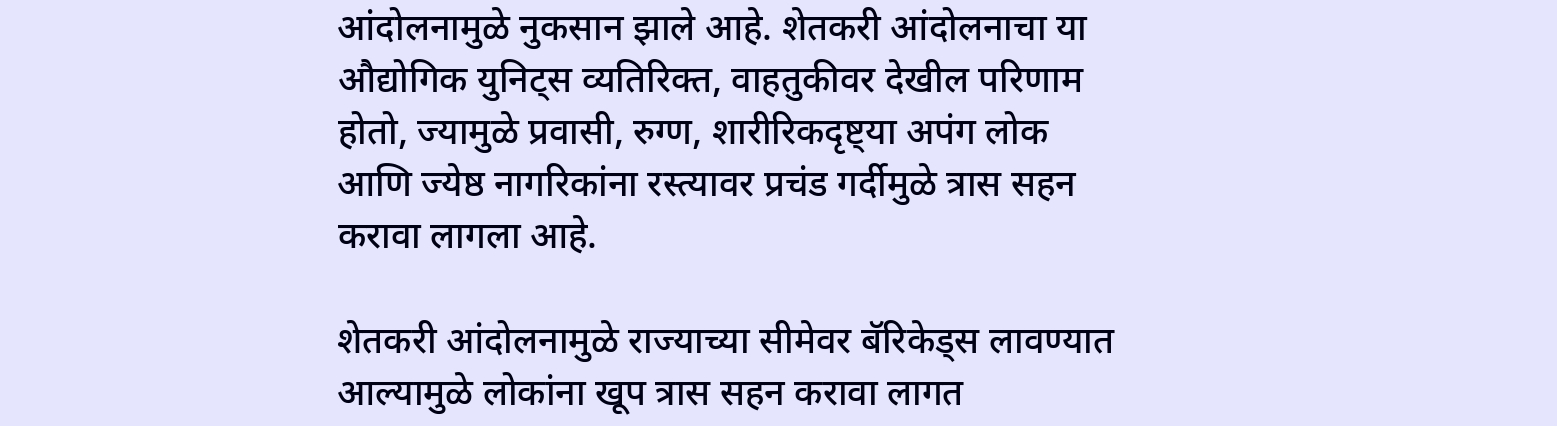आंदोलनामुळे नुकसान झाले आहे. शेतकरी आंदोलनाचा या औद्योगिक युनिट्स व्यतिरिक्त, वाहतुकीवर देखील परिणाम होतो, ज्यामुळे प्रवासी, रुग्ण, शारीरिकदृष्ट्या अपंग लोक आणि ज्येष्ठ नागरिकांना रस्त्यावर प्रचंड गर्दीमुळे त्रास सहन करावा लागला आहे.

शेतकरी आंदोलनामुळे राज्याच्या सीमेवर बॅरिकेड्स लावण्यात आल्यामुळे लोकांना खूप त्रास सहन करावा लागत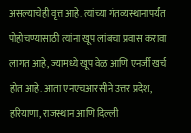असल्याचेही वृत्त आहे. त्यांच्या गंतव्यस्थानापर्यंत पोहोचण्यासाठी त्यांना खूप लांबचा प्रवास करावा लागत आहे, ज्यामध्ये खूप वेळ आणि एनर्जी खर्च होत आहे. आता एनएचआरसीने उत्तर प्रदेश, हरियाणा, राजस्थान आणि दिल्ली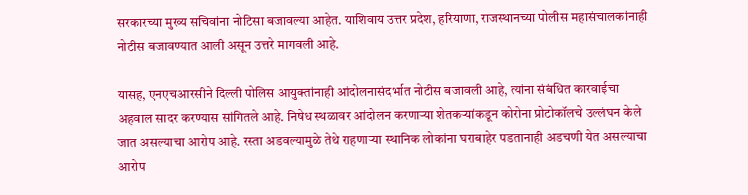सरकारच्या मुख्य सचिवांना नोटिसा बजावल्या आहेत. याशिवाय उत्तर प्रदेश, हरियाणा, राजस्थानच्या पोलीस महासंचालकांनाही नोटीस बजावण्यात आली असून उत्तरे मागवली आहे.

यासह, एनएचआरसीने दिल्ली पोलिस आयुक्तांनाही आंदोलनासंदर्भात नोटीस बजावली आहे, त्यांना संबंधित कारवाईचा अहवाल सादर करण्यास सांगितले आहे. निषेध स्थळावर आंदोलन करणाऱ्या शेतकऱ्यांकडून कोरोना प्रोटोकॉलचे उल्लंघन केले जात असल्याचा आरोप आहे. रस्ता अडवल्यामुळे तेथे राहणाऱ्या स्थानिक लोकांना घराबाहेर पडतानाही अडचणी येत असल्याचा आरोप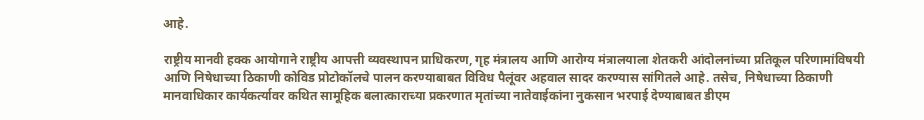आहे.

राष्ट्रीय मानवी हक्क आयोगाने राष्ट्रीय आपत्ती व्यवस्थापन प्राधिकरण, गृह मंत्रालय आणि आरोग्य मंत्रालयाला शेतकरी आंदोलनांच्या प्रतिकूल परिणामांविषयी आणि निषेधाच्या ठिकाणी कोविड प्रोटोकॉलचे पालन करण्याबाबत विविध पैलूंवर अहवाल सादर करण्यास सांगितले आहे. तसेच, निषेधाच्या ठिकाणी मानवाधिकार कार्यकर्त्यावर कथित सामूहिक बलात्काराच्या प्रकरणात मृतांच्या नातेवाईकांना नुकसान भरपाई देण्याबाबत डीएम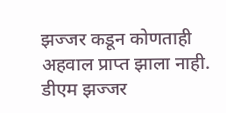झज्जर कडून कोणताही अहवाल प्राप्त झाला नाही. डीएम झज्जर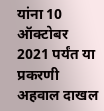यांना 10 ऑक्टोबर 2021 पर्यंत या प्रकरणी अहवाल दाखल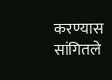करण्यास सांगितले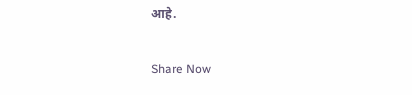आहे.

Share Now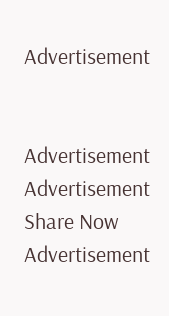Advertisement


Advertisement
Advertisement
Share Now
Advertisement